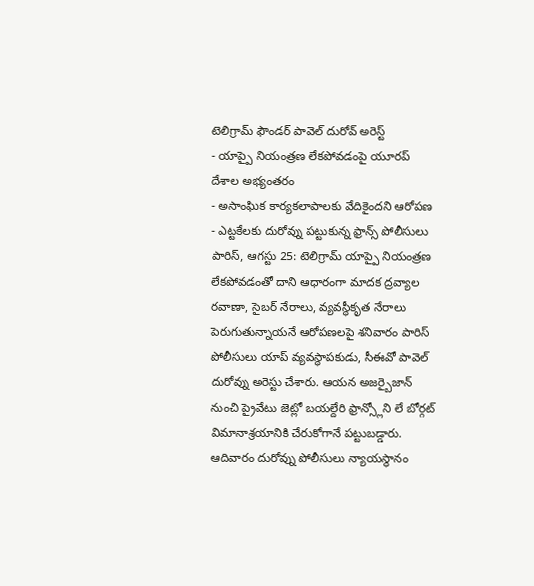టెలిగ్రామ్ ఫౌండర్ పావెల్ దురోవ్ అరెస్ట్
- యాప్పై నియంత్రణ లేకపోవడంపై యూరప్ దేశాల అభ్యంతరం
- అసాంఘిక కార్యకలాపాలకు వేదికైందని ఆరోపణ
- ఎట్టకేలకు దురోవ్ను పట్టుకున్న ఫ్రాన్స్ పోలీసులు
పారిస్, ఆగస్టు 25: టెలిగ్రామ్ యాప్పై నియంత్రణ లేకపోవడంతో దాని ఆధారంగా మాదక ద్రవ్యాల రవాణా, సైబర్ నేరాలు, వ్యవస్థీకృత నేరాలు పెరుగుతున్నాయనే ఆరోపణలపై శనివారం పారిస్ పోలీసులు యాప్ వ్యవస్థాపకుడు, సీఈవో పావెల్ దురోవ్ను అరెస్టు చేశారు. ఆయన అజర్బైజాన్ నుంచి ప్రైవేటు జెట్లో బయల్దేరి ఫ్రాన్స్లోని లే బోర్గట్ విమానాశ్రయానికి చేరుకోగానే పట్టుబడ్డారు. ఆదివారం దురోవ్ను పోలీసులు న్యాయస్థానం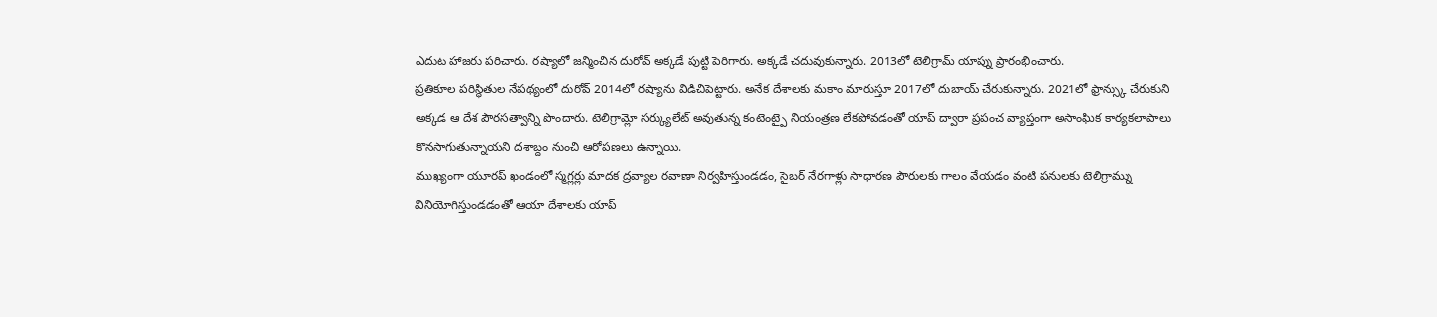ఎదుట హాజరు పరిచారు. రష్యాలో జన్మించిన దురోవ్ అక్కడే పుట్టి పెరిగారు. అక్కడే చదువుకున్నారు. 2013లో టెలిగ్రామ్ యాప్ను ప్రారంభించారు.
ప్రతికూల పరిస్థితుల నేపథ్యంలో దురోవ్ 2014లో రష్యాను విడిచిపెట్టారు. అనేక దేశాలకు మకాం మారుస్తూ 2017లో దుబాయ్ చేరుకున్నారు. 2021లో ఫ్రాన్స్కు చేరుకుని అక్కడ ఆ దేశ పౌరసత్వాన్ని పొందారు. టెలిగ్రామ్లో సర్క్యులేట్ అవుతున్న కంటెంట్పై నియంత్రణ లేకపోవడంతో యాప్ ద్వారా ప్రపంచ వ్యాప్తంగా అసాంఘిక కార్యకలాపాలు కొనసాగుతున్నాయని దశాబ్దం నుంచి ఆరోపణలు ఉన్నాయి.
ముఖ్యంగా యూరప్ ఖండంలో స్మగ్లర్లు మాదక ద్రవ్యాల రవాణా నిర్వహిస్తుండడం, సైబర్ నేరగాళ్లు సాధారణ పౌరులకు గాలం వేయడం వంటి పనులకు టెలిగ్రామ్ను వినియోగిస్తుండడంతో ఆయా దేశాలకు యాప్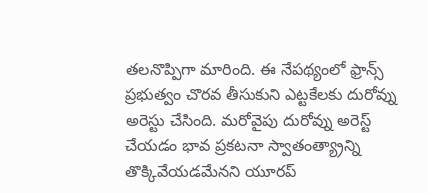తలనొప్పిగా మారింది. ఈ నేపథ్యంలో ఫ్రాన్స్ ప్రభుత్వం చొరవ తీసుకుని ఎట్టకేలకు దురోవ్ను అరెస్టు చేసింది. మరోవైపు దురోవ్ను అరెస్ట్ చేయడం భావ ప్రకటనా స్వాతంత్య్రాన్ని తొక్కివేయడమేనని యూరప్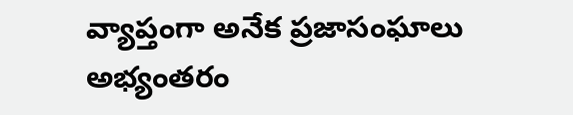వ్యాప్తంగా అనేక ప్రజాసంఘాలు అభ్యంతరం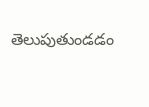తెలుపుతుండడం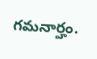గమనార్హం.